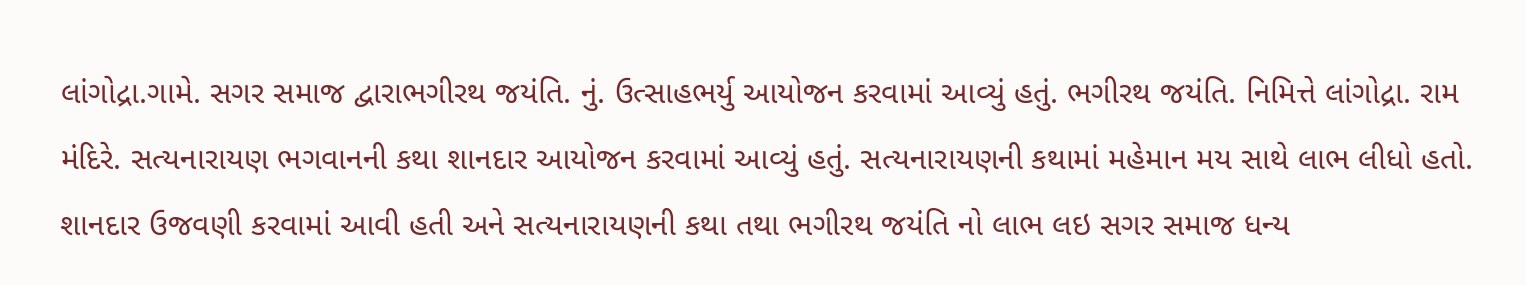લાંગોદ્રા.ગામે. સગર સમાજ દ્વારાભગીરથ જયંતિ. નું. ઉત્સાહભર્યુ આયોજન કરવામાં આવ્યું હતું. ભગીરથ જયંતિ. નિમિત્તે લાંગોદ્રા. રામ મંદિરે. સત્યનારાયણ ભગવાનની કથા શાનદાર આયોજન કરવામાં આવ્યું હતું. સત્યનારાયણની કથામાં મહેમાન મય સાથે લાભ લીધો હતો. શાનદાર ઉજવણી કરવામાં આવી હતી અને સત્યનારાયણની કથા તથા ભગીરથ જયંતિ નો લાભ લઇ સગર સમાજ ધન્ય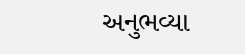અનુભવ્યા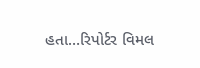હતા…રિપોર્ટર વિમલ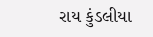રાય કુંડલીયા